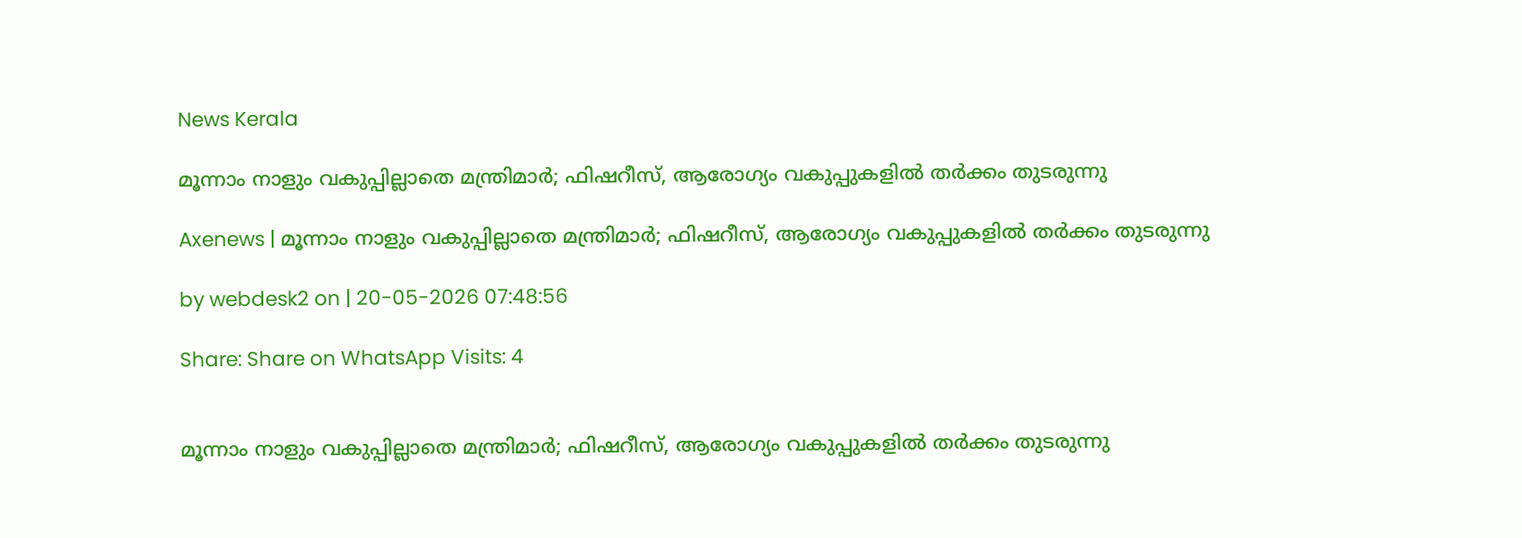News Kerala

മൂന്നാം നാളും വകുപ്പില്ലാതെ മന്ത്രിമാര്‍; ഫിഷറീസ്, ആരോഗ്യം വകുപ്പുകളില്‍ തര്‍ക്കം തുടരുന്നു

Axenews | മൂന്നാം നാളും വകുപ്പില്ലാതെ മന്ത്രിമാര്‍; ഫിഷറീസ്, ആരോഗ്യം വകുപ്പുകളില്‍ തര്‍ക്കം തുടരുന്നു

by webdesk2 on | 20-05-2026 07:48:56

Share: Share on WhatsApp Visits: 4


മൂന്നാം നാളും വകുപ്പില്ലാതെ മന്ത്രിമാര്‍; ഫിഷറീസ്, ആരോഗ്യം വകുപ്പുകളില്‍ തര്‍ക്കം തുടരുന്നു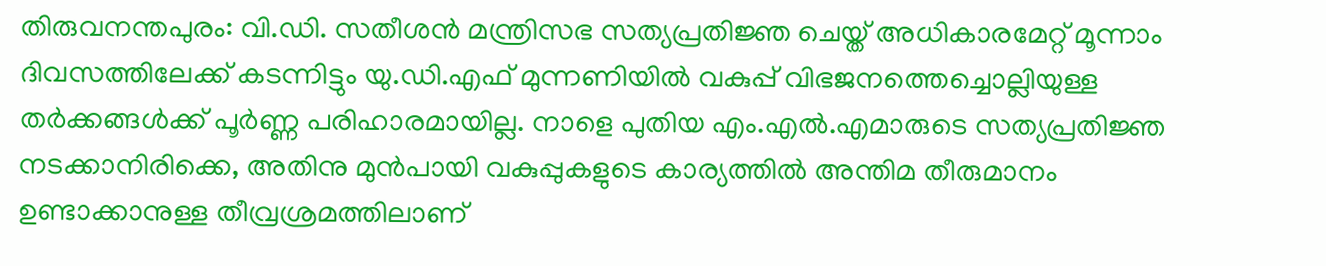തിരുവനന്തപുരം: വി.ഡി. സതീശന്‍ മന്ത്രിസഭ സത്യപ്രതിജ്ഞ ചെയ്ത് അധികാരമേറ്റ് മൂന്നാം ദിവസത്തിലേക്ക് കടന്നിട്ടും യു.ഡി.എഫ് മുന്നണിയില്‍ വകുപ്പ് വിഭജനത്തെച്ചൊല്ലിയുള്ള തര്‍ക്കങ്ങള്‍ക്ക് പൂര്‍ണ്ണ പരിഹാരമായില്ല. നാളെ പുതിയ എം.എല്‍.എമാരുടെ സത്യപ്രതിജ്ഞ നടക്കാനിരിക്കെ, അതിനു മുന്‍പായി വകുപ്പുകളുടെ കാര്യത്തില്‍ അന്തിമ തീരുമാനം ഉണ്ടാക്കാനുള്ള തീവ്രശ്രമത്തിലാണ്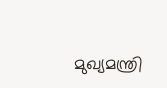മുഖ്യമന്ത്രി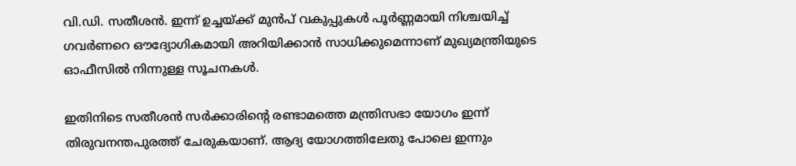വി.ഡി. സതീശന്‍. ഇന്ന് ഉച്ചയ്ക്ക് മുന്‍പ് വകുപ്പുകള്‍ പൂര്‍ണ്ണമായി നിശ്ചയിച്ച് ഗവര്‍ണറെ ഔദ്യോഗികമായി അറിയിക്കാന്‍ സാധിക്കുമെന്നാണ് മുഖ്യമന്ത്രിയുടെ ഓഫീസില്‍ നിന്നുള്ള സൂചനകള്‍.

ഇതിനിടെ സതീശന്‍ സര്‍ക്കാരിന്റെ രണ്ടാമത്തെ മന്ത്രിസഭാ യോഗം ഇന്ന് തിരുവനന്തപുരത്ത് ചേരുകയാണ്. ആദ്യ യോഗത്തിലേതു പോലെ ഇന്നും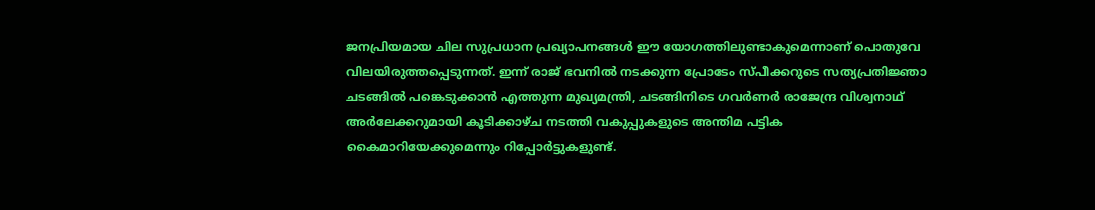ജനപ്രിയമായ ചില സുപ്രധാന പ്രഖ്യാപനങ്ങള്‍ ഈ യോഗത്തിലുണ്ടാകുമെന്നാണ് പൊതുവേ വിലയിരുത്തപ്പെടുന്നത്. ഇന്ന് രാജ് ഭവനില്‍ നടക്കുന്ന പ്രോടേം സ്പീക്കറുടെ സത്യപ്രതിജ്ഞാ ചടങ്ങില്‍ പങ്കെടുക്കാന്‍ എത്തുന്ന മുഖ്യമന്ത്രി, ചടങ്ങിനിടെ ഗവര്‍ണര്‍ രാജേന്ദ്ര വിശ്വനാഥ് അര്‍ലേക്കറുമായി കൂടിക്കാഴ്ച നടത്തി വകുപ്പുകളുടെ അന്തിമ പട്ടിക കൈമാറിയേക്കുമെന്നും റിപ്പോര്‍ട്ടുകളുണ്ട്.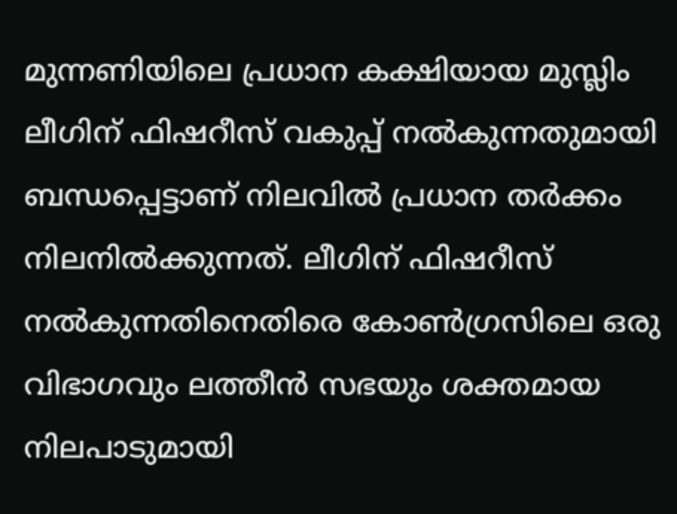മുന്നണിയിലെ പ്രധാന കക്ഷിയായ മുസ്ലിം ലീഗിന് ഫിഷറീസ് വകുപ്പ് നല്‍കുന്നതുമായി ബന്ധപ്പെട്ടാണ് നിലവില്‍ പ്രധാന തര്‍ക്കം നിലനില്‍ക്കുന്നത്. ലീഗിന് ഫിഷറീസ് നല്‍കുന്നതിനെതിരെ കോണ്‍ഗ്രസിലെ ഒരു വിഭാഗവും ലത്തീന്‍ സഭയും ശക്തമായ നിലപാടുമായി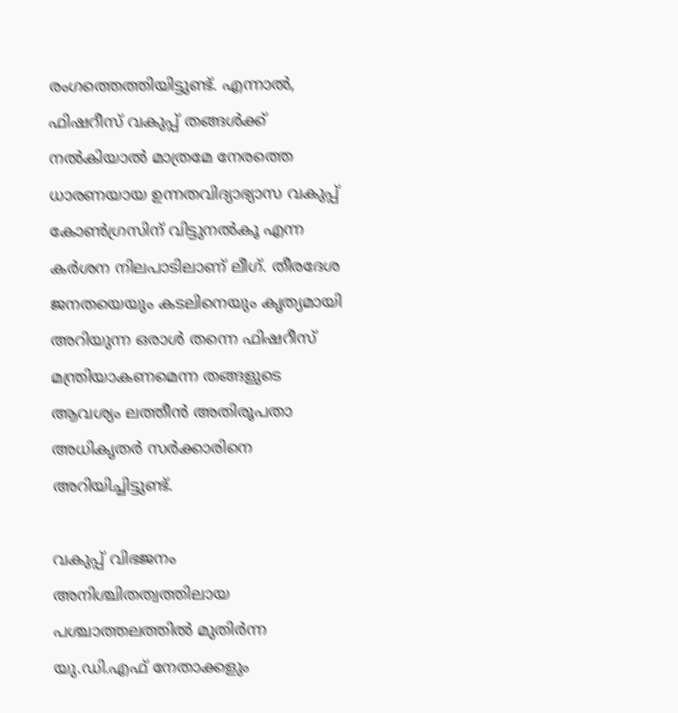രംഗത്തെത്തിയിട്ടുണ്ട്. എന്നാല്‍, ഫിഷറീസ് വകുപ്പ് തങ്ങള്‍ക്ക് നല്‍കിയാല്‍ മാത്രമേ നേരത്തെ ധാരണയായ ഉന്നതവിദ്യാഭ്യാസ വകുപ്പ് കോണ്‍ഗ്രസിന് വിട്ടുനല്‍കൂ എന്ന കര്‍ശന നിലപാടിലാണ് ലീഗ്. തീരദേശ ജനതയെയും കടലിനെയും കൃത്യമായി അറിയുന്ന ഒരാള്‍ തന്നെ ഫിഷറീസ് മന്ത്രിയാകണമെന്ന തങ്ങളുടെ ആവശ്യം ലത്തീന്‍ അതിരൂപതാ അധികൃതര്‍ സര്‍ക്കാരിനെ അറിയിച്ചിട്ടുണ്ട്.

വകുപ്പ് വിഭജനം അനിശ്ചിതത്വത്തിലായ പശ്ചാത്തലത്തില്‍ മുതിര്‍ന്ന യു.ഡി.എഫ് നേതാക്കളും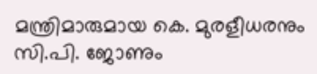മന്ത്രിമാരുമായ കെ. മുരളീധരനും സി.പി. ജോണും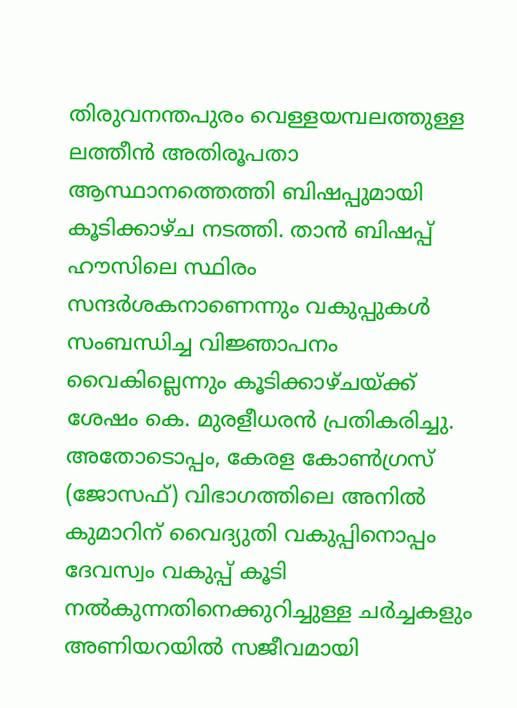തിരുവനന്തപുരം വെള്ളയമ്പലത്തുള്ള ലത്തീന്‍ അതിരൂപതാ ആസ്ഥാനത്തെത്തി ബിഷപ്പുമായി കൂടിക്കാഴ്ച നടത്തി. താന്‍ ബിഷപ്പ് ഹൗസിലെ സ്ഥിരം സന്ദര്‍ശകനാണെന്നും വകുപ്പുകള്‍ സംബന്ധിച്ച വിജ്ഞാപനം വൈകില്ലെന്നും കൂടിക്കാഴ്ചയ്ക്ക് ശേഷം കെ. മുരളീധരന്‍ പ്രതികരിച്ചു. അതോടൊപ്പം, കേരള കോണ്‍ഗ്രസ് (ജോസഫ്) വിഭാഗത്തിലെ അനില്‍ കുമാറിന് വൈദ്യുതി വകുപ്പിനൊപ്പം ദേവസ്വം വകുപ്പ് കൂടി നല്‍കുന്നതിനെക്കുറിച്ചുള്ള ചര്‍ച്ചകളും അണിയറയില്‍ സജീവമായി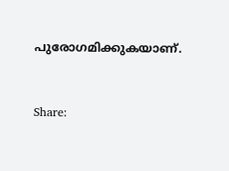പുരോഗമിക്കുകയാണ്.


Share: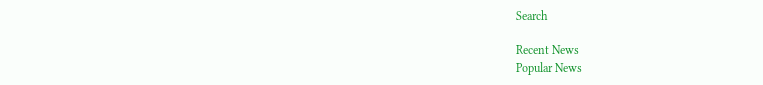Search

Recent News
Popular News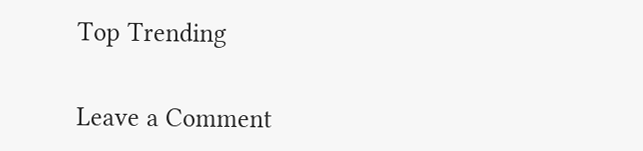Top Trending


Leave a Comment